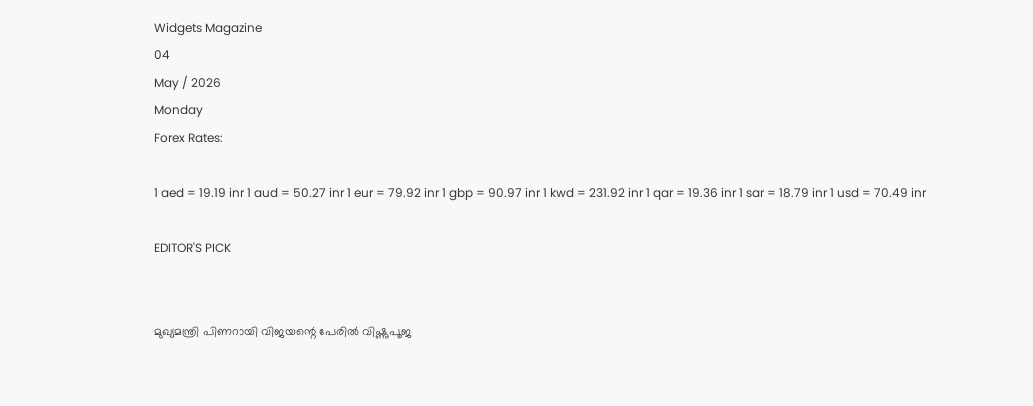Widgets Magazine
04
May / 2026
Monday
Forex Rates:

1 aed = 19.19 inr 1 aud = 50.27 inr 1 eur = 79.92 inr 1 gbp = 90.97 inr 1 kwd = 231.92 inr 1 qar = 19.36 inr 1 sar = 18.79 inr 1 usd = 70.49 inr

EDITOR'S PICK


മുഖ്യമന്ത്രി പിണറായി വിജയന്റെ പേരിൽ വിഷ്ണുപൂജ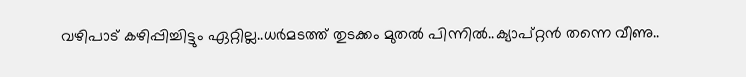വഴിപാട് കഴിപ്പിച്ചിട്ടും ഏറ്റില്ല..ധർമടത്ത് തുടക്കം മുതൽ പിന്നിൽ..ക്യാപ്റ്റൻ തന്നെ വീണു..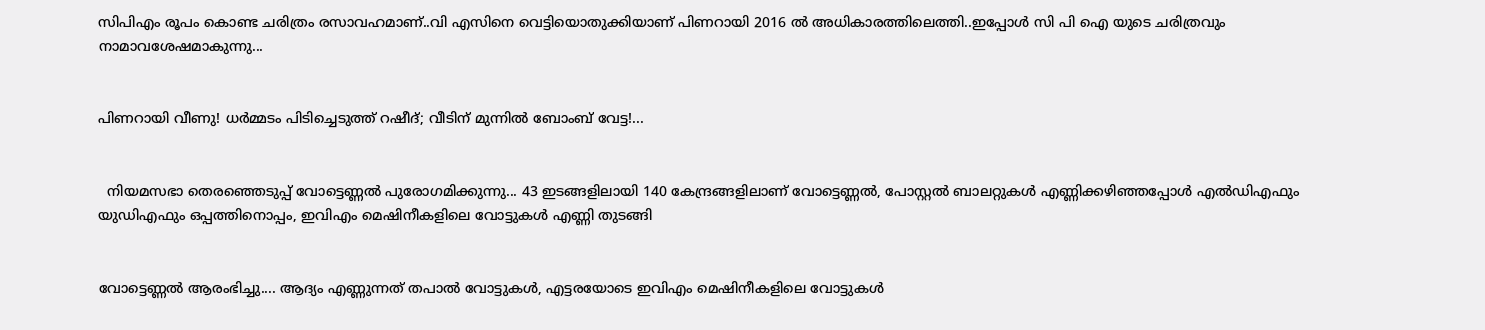സിപിഎം രൂപം കൊണ്ട ചരിത്രം രസാവഹമാണ്..വി എസിനെ വെട്ടിയൊതുക്കിയാണ് പിണറായി 2016 ൽ അധികാരത്തിലെത്തി..ഇപ്പോൾ സി പി ഐ യുടെ ചരിത്രവും നാമാവശേഷമാകുന്നു...


പിണറായി വീണു! ധർമ്മടം പിടിച്ചെടുത്ത് റഷീദ്; വീടിന് മുന്നിൽ ബോംബ് വേട്ട!...


  നിയമസഭാ തെരഞ്ഞെടുപ്പ് വോട്ടെണ്ണൽ പുരോഗമിക്കുന്നു... 43 ഇടങ്ങളിലായി 140 കേന്ദ്രങ്ങളിലാണ് വോട്ടെണ്ണൽ, പോസ്റ്റൽ ബാലറ്റുകൾ എണ്ണിക്കഴിഞ്ഞപ്പോൾ എൽഡിഎഫും യുഡിഎഫും ഒപ്പത്തിനൊപ്പം, ഇവിഎം മെഷിനീകളിലെ വോട്ടുകൾ എണ്ണി തുടങ്ങി


വോട്ടെണ്ണൽ ആരംഭിച്ചു.... ആദ്യം എണ്ണുന്നത് തപാൽ വോട്ടുകൾ, എട്ടരയോടെ ഇവിഎം മെഷിനീകളിലെ വോട്ടുകൾ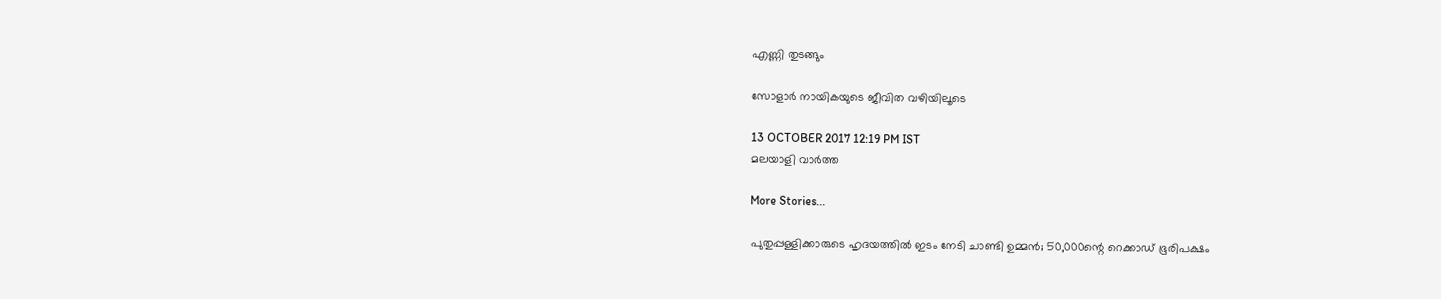എണ്ണി തുടങ്ങും

സോളാര്‍ നായികയുടെ ജീവിത വഴിയിലൂടെ

13 OCTOBER 2017 12:19 PM IST
മലയാളി വാര്‍ത്ത

More Stories...

പുതുപ്പള്ളിക്കാരുടെ ഹൃദയത്തില്‍ ഇടം നേടി ചാണ്ടി ഉമ്മന്‍; 50,000ന്റെ റെക്കാഡ് ഭൂരിപക്ഷം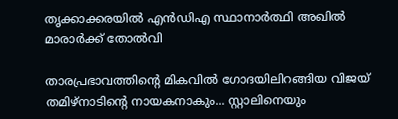തൃക്കാക്കരയില്‍ എന്‍ഡിഎ സ്ഥാനാര്‍ത്ഥി അഖില്‍ മാരാര്‍ക്ക് തോല്‍വി

താരപ്രഭാവത്തിന്റെ മികവിൽ ഗോദയിലിറങ്ങിയ വിജയ് തമിഴ്നാടിന്റെ നായകനാകും... സ്റ്റാലിനെയും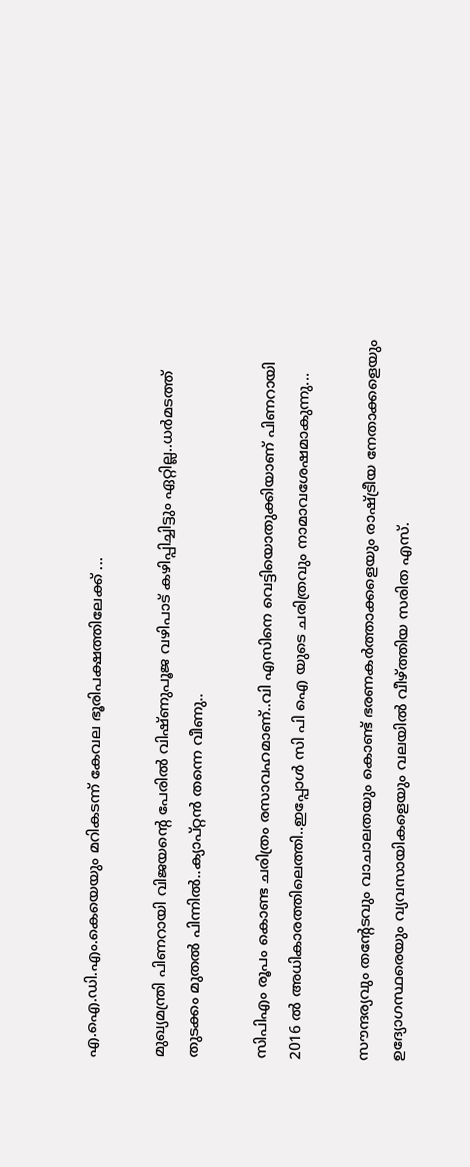എ.ഐ.ഡി.എം.കെയെയും മറികടന്ന് കേവല ഭൂരിപക്ഷത്തിലേക്ക് ...

മുഖ്യമന്ത്രി പിണറായി വിജയന്റെ പേരിൽ വിഷ്ണുപൂജ വഴിപാട് കഴിപ്പിച്ചിട്ടും ഏറ്റില്ല..ധർമടത്ത് തുടക്കം മുതൽ പിന്നിൽ..ക്യാപ്റ്റൻ തന്നെ വീണു..

സിപിഎം രൂപം കൊണ്ട ചരിത്രം രസാവഹമാണ്..വി എസിനെ വെട്ടിയൊതുക്കിയാണ് പിണറായി 2016 ൽ അധികാരത്തിലെത്തി..ഇപ്പോൾ സി പി ഐ യുടെ ചരിത്രവും നാമാവശേഷമാകുന്നു...

സൗന്ദര്യവും തന്റേടവും വാചാലതയും കൊണ്ട് ഭരണകര്‍ത്താക്കളെയും രാഷ്ട്രീയ നേതാക്കളെയും ഉദ്യോഗസ്ഥരെയും വ്യവസായികളെയും വലയില്‍ വീഴ്ത്തിയ സരിത എസ്.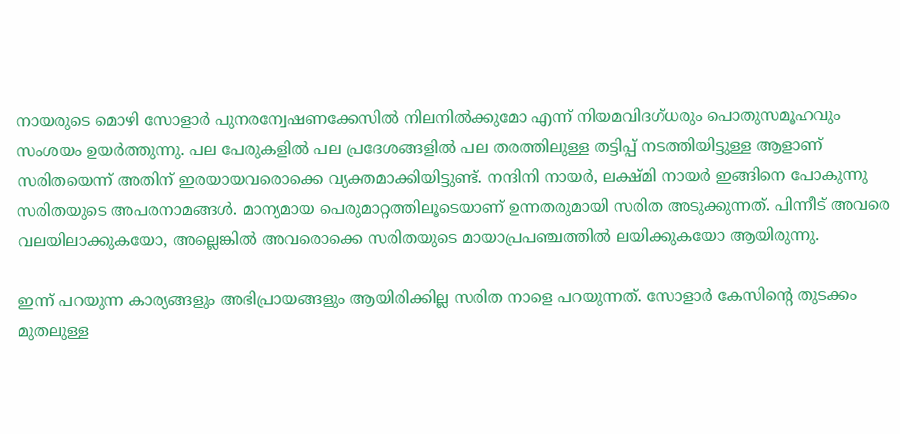നായരുടെ മൊഴി സോളാര്‍ പുനരന്വേഷണക്കേസില്‍ നിലനില്‍ക്കുമോ എന്ന് നിയമവിദഗ്ധരും പൊതുസമൂഹവും സംശയം ഉയര്‍ത്തുന്നു. പല പേരുകളില്‍ പല പ്രദേശങ്ങളില്‍ പല തരത്തിലുള്ള തട്ടിപ്പ് നടത്തിയിട്ടുള്ള ആളാണ് സരിതയെന്ന് അതിന് ഇരയായവരൊക്കെ വ്യക്തമാക്കിയിട്ടുണ്ട്. നന്ദിനി നായര്‍, ലക്ഷ്മി നായര്‍ ഇങ്ങിനെ പോകുന്നു സരിതയുടെ അപരനാമങ്ങള്‍. മാന്യമായ പെരുമാറ്റത്തിലൂടെയാണ് ഉന്നതരുമായി സരിത അടുക്കുന്നത്. പിന്നീട് അവരെ വലയിലാക്കുകയോ, അല്ലെങ്കില്‍ അവരൊക്കെ സരിതയുടെ മായാപ്രപഞ്ചത്തില്‍ ലയിക്കുകയോ ആയിരുന്നു.

ഇന്ന് പറയുന്ന കാര്യങ്ങളും അഭിപ്രായങ്ങളും ആയിരിക്കില്ല സരിത നാളെ പറയുന്നത്. സോളാര്‍ കേസിന്റെ തുടക്കം മുതലുള്ള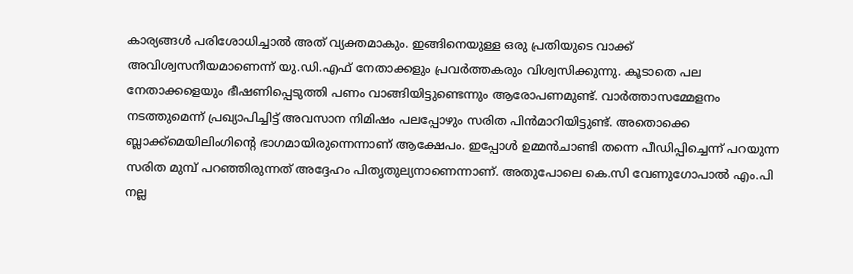കാര്യങ്ങള്‍ പരിശോധിച്ചാല്‍ അത് വ്യക്തമാകും. ഇങ്ങിനെയുള്ള ഒരു പ്രതിയുടെ വാക്ക് അവിശ്വസനീയമാണെന്ന് യു.ഡി.എഫ് നേതാക്കളും പ്രവര്‍ത്തകരും വിശ്വസിക്കുന്നു. കൂടാതെ പല നേതാക്കളെയും ഭീഷണിപ്പെടുത്തി പണം വാങ്ങിയിട്ടുണ്ടെന്നും ആരോപണമുണ്ട്. വാര്‍ത്താസമ്മേളനം നടത്തുമെന്ന് പ്രഖ്യാപിച്ചിട്ട് അവസാന നിമിഷം പലപ്പോഴും സരിത പിന്‍മാറിയിട്ടുണ്ട്. അതൊക്കെ ബ്ലാക്ക്‌മെയിലിംഗിന്റെ ഭാഗമായിരുന്നെന്നാണ് ആക്ഷേപം. ഇപ്പോള്‍ ഉമ്മന്‍ചാണ്ടി തന്നെ പീഡിപ്പിച്ചെന്ന് പറയുന്ന സരിത മുമ്പ് പറഞ്ഞിരുന്നത് അദ്ദേഹം പിതൃതുല്യനാണെന്നാണ്. അതുപോലെ കെ.സി വേണുഗോപാല്‍ എം.പി നല്ല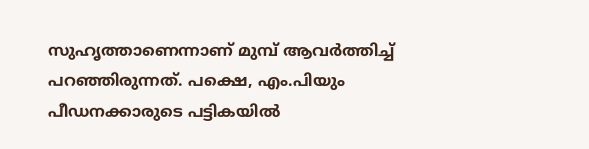സുഹൃത്താണെന്നാണ് മുമ്പ് ആവര്‍ത്തിച്ച് പറഞ്ഞിരുന്നത്. പക്ഷെ, എം.പിയും പീഡനക്കാരുടെ പട്ടികയില്‍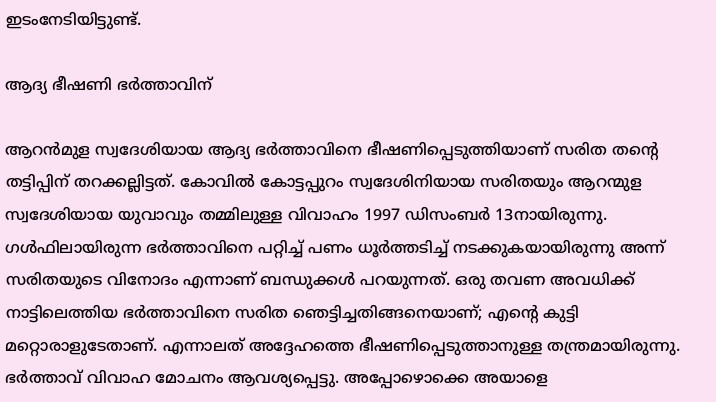ഇടംനേടിയിട്ടുണ്ട്.

ആദ്യ ഭീഷണി ഭര്‍ത്താവിന്

ആറന്‍മുള സ്വദേശിയായ ആദ്യ ഭര്‍ത്താവിനെ ഭീഷണിപ്പെടുത്തിയാണ് സരിത തന്റെ തട്ടിപ്പിന് തറക്കല്ലിട്ടത്. കോവില്‍ കോട്ടപ്പുറം സ്വദേശിനിയായ സരിതയും ആറന്മുള സ്വദേശിയായ യുവാവും തമ്മിലുള്ള വിവാഹം 1997 ഡിസംബര്‍ 13നായിരുന്നു. ഗള്‍ഫിലായിരുന്ന ഭര്‍ത്താവിനെ പറ്റിച്ച് പണം ധൂര്‍ത്തടിച്ച് നടക്കുകയായിരുന്നു അന്ന് സരിതയുടെ വിനോദം എന്നാണ് ബന്ധുക്കള്‍ പറയുന്നത്. ഒരു തവണ അവധിക്ക് നാട്ടിലെത്തിയ ഭര്‍ത്താവിനെ സരിത ഞെട്ടിച്ചതിങ്ങനെയാണ്; എന്റെ കുട്ടി മറ്റൊരാളുടേതാണ്. എന്നാലത് അദ്ദേഹത്തെ ഭീഷണിപ്പെടുത്താനുള്ള തന്ത്രമായിരുന്നു. ഭര്‍ത്താവ് വിവാഹ മോചനം ആവശ്യപ്പെട്ടു. അപ്പോഴൊക്കെ അയാളെ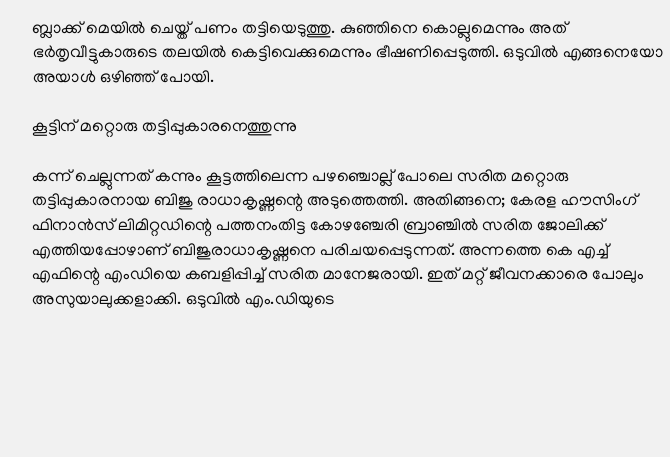ബ്ലാക്ക് മെയില്‍ ചെയ്ത് പണം തട്ടിയെടുത്തു. കുഞ്ഞിനെ കൊല്ലുമെന്നും അത് ഭര്‍തൃവീട്ടുകാരുടെ തലയില്‍ കെട്ടിവെക്കുമെന്നും ഭീഷണിപ്പെടുത്തി. ഒടുവില്‍ എങ്ങനെയോ അയാള്‍ ഒഴിഞ്ഞ് പോയി.

കൂട്ടിന് മറ്റൊരു തട്ടിപ്പുകാരനെത്തുന്നു

കന്ന് ചെല്ലുന്നത് കന്നും കൂട്ടത്തിലെന്ന പഴഞ്ചൊല്ല് പോലെ സരിത മറ്റൊരു തട്ടിപ്പുകാരനായ ബിജു രാധാകൃഷ്ണന്റെ അടുത്തെത്തി. അതിങ്ങനെ; കേരള ഹൗസിംഗ് ഫിനാന്‍സ് ലിമിറ്റഡിന്റെ പത്തനംതിട്ട കോഴഞ്ചേരി ബ്രാഞ്ചില്‍ സരിത ജോലിക്ക് എത്തിയപ്പോഴാണ് ബിജുരാധാകൃഷ്ണനെ പരിചയപ്പെടുന്നത്. അന്നത്തെ കെ എച്ച് എഫിന്റെ എംഡിയെ കബളിപ്പിച്ച് സരിത മാനേജരായി. ഇത് മറ്റ് ജീവനക്കാരെ പോലും അസുയാലുക്കളാക്കി. ഒടുവില്‍ എം.ഡിയുടെ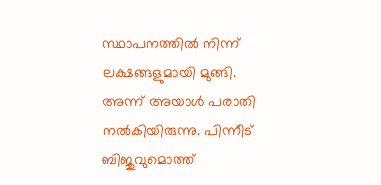സ്ഥാപനത്തില്‍ നിന്ന് ലക്ഷങ്ങളുമായി മുങ്ങി. അന്ന് അയാള്‍ പരാതി നല്‍കിയിരുന്നു. പിന്നീട് ബിജുവുമൊത്ത്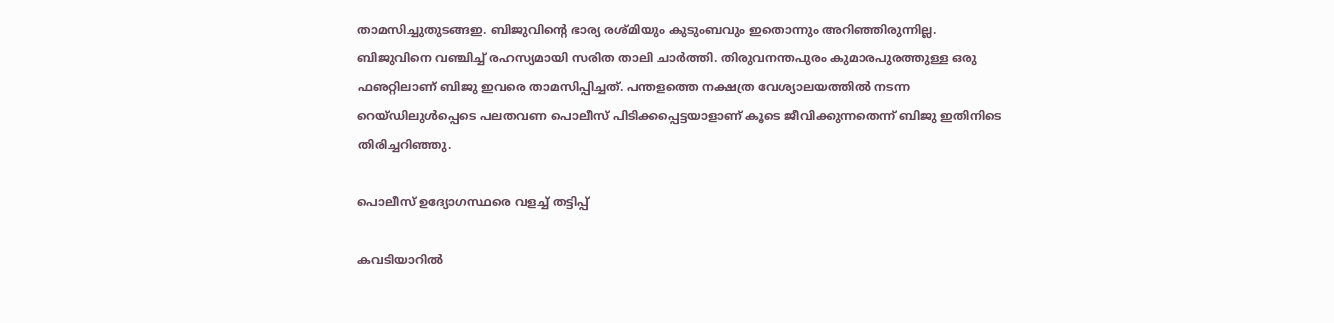താമസിച്ചുതുടങ്ങഇ. ബിജുവിന്റെ ഭാര്യ രശ്മിയും കുടുംബവും ഇതൊന്നും അറിഞ്ഞിരുന്നില്ല. ബിജുവിനെ വഞ്ചിച്ച് രഹസ്യമായി സരിത താലി ചാര്‍ത്തി. തിരുവനന്തപുരം കുമാരപുരത്തുള്ള ഒരു ഫഌറ്റിലാണ് ബിജു ഇവരെ താമസിപ്പിച്ചത്. പന്തളത്തെ നക്ഷത്ര വേശ്യാലയത്തില്‍ നടന്ന റെയ്ഡിലുള്‍പ്പെടെ പലതവണ പൊലീസ് പിടിക്കപ്പെട്ടയാളാണ് കൂടെ ജീവിക്കുന്നതെന്ന് ബിജു ഇതിനിടെ തിരിച്ചറിഞ്ഞു.

പൊലീസ് ഉദ്യോഗസ്ഥരെ വളച്ച് തട്ടിപ്പ്

കവടിയാറില്‍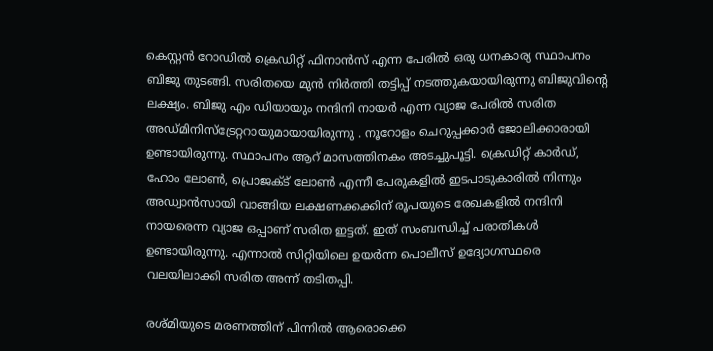കെസ്റ്റന്‍ റോഡില്‍ ക്രെഡിറ്റ് ഫിനാന്‍സ് എന്ന പേരില്‍ ഒരു ധനകാര്യ സ്ഥാപനം ബിജു തുടങ്ങി. സരിതയെ മുന്‍ നിര്‍ത്തി തട്ടിപ്പ് നടത്തുകയായിരുന്നു ബിജുവിന്റെ ലക്ഷ്യം. ബിജു എം ഡിയായും നന്ദിനി നായര്‍ എന്ന വ്യാജ പേരില്‍ സരിത അഡ്മിനിസ്‌ട്രേറ്ററായുമായായിരുന്നു . നൂറോളം ചെറുപ്പക്കാര്‍ ജോലിക്കാരായി ഉണ്ടായിരുന്നു. സ്ഥാപനം ആറ് മാസത്തിനകം അടച്ചുപൂട്ടി. ക്രെഡിറ്റ് കാര്‍ഡ്, ഹോം ലോണ്‍, പ്രൊജക്ട് ലോണ്‍ എന്നീ പേരുകളില്‍ ഇടപാടുകാരില്‍ നിന്നും അഡ്വാന്‍സായി വാങ്ങിയ ലക്ഷണക്കക്കിന് രൂപയുടെ രേഖകളില്‍ നന്ദിനി നായരെന്ന വ്യാജ ഒപ്പാണ് സരിത ഇട്ടത്. ഇത് സംബന്ധിച്ച് പരാതികള്‍ ഉണ്ടായിരുന്നു. എന്നാല്‍ സിറ്റിയിലെ ഉയര്‍ന്ന പൊലീസ് ഉദ്യോഗസ്ഥരെ വലയിലാക്കി സരിത അന്ന് തടിതപ്പി.

രശ്മിയുടെ മരണത്തിന് പിന്നില്‍ ആരൊക്കെ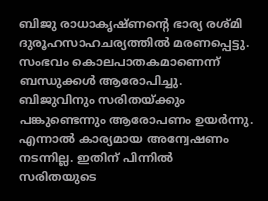ബിജു രാധാകൃഷ്ണന്റെ ഭാര്യ രശ്മി ദുരൂഹസാഹചര്യത്തില്‍ മരണപ്പെട്ടു. സംഭവം കൊലപാതകമാണെന്ന് ബന്ധുക്കള്‍ ആരോപിച്ചു. ബിജുവിനും സരിതയ്ക്കും പങ്കുണ്ടെന്നും ആരോപണം ഉയര്‍ന്നു. എന്നാല്‍ കാര്യമായ അന്വേഷണം നടന്നില്ല. ഇതിന് പിന്നില്‍ സരിതയുടെ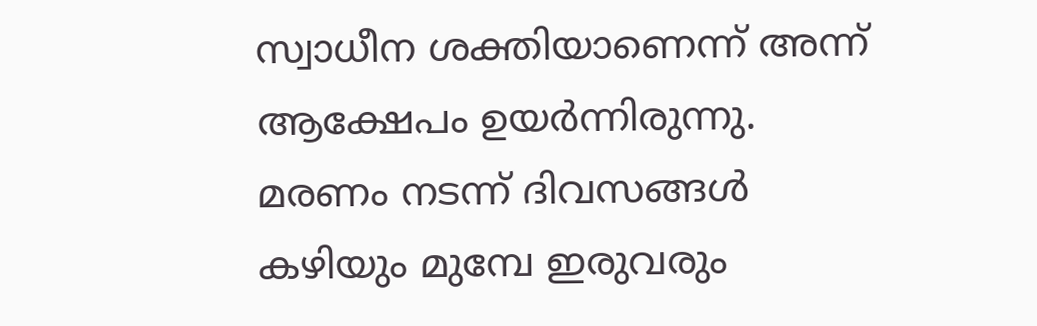സ്വാധീന ശക്തിയാണെന്ന് അന്ന് ആക്ഷേപം ഉയര്‍ന്നിരുന്നു. മരണം നടന്ന് ദിവസങ്ങള്‍ കഴിയും മുമ്പേ ഇരുവരും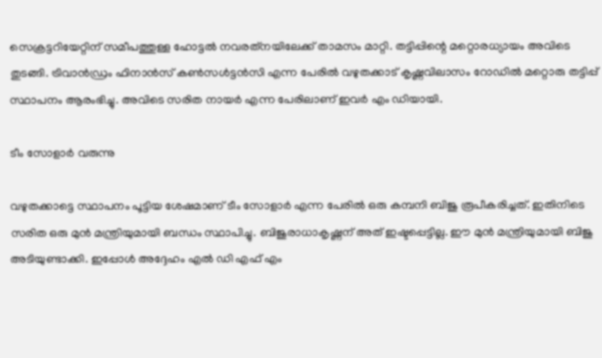സെക്രട്ടറിയേറ്റിന് സമീപത്തുള്ള ഹോട്ടല്‍ നവരത്‌നയിലേക്ക് താമസം മാറ്റി. തട്ടിപ്പിന്റെ മറ്റൊരധ്യായം അവിടെ തുടങ്ങി. ട്രിവാന്‍ഡ്രം ഫിനാന്‍സ് കണ്‍സള്‍ട്ടന്‍സി എന്ന പേരില്‍ വഴുതക്കാട് കൃഷ്ണവിലാസം റോഡില്‍ മറ്റൊരു തട്ടിപ്പ് സ്ഥാപനം ആരംഭിച്ചു. അവിടെ സരിത നായര്‍ എന്ന പേരിലാണ് ഇവര്‍ എം ഡിയായി.

ടീം സോളാര്‍ വരുന്നു

വഴുതക്കാട്ടെ സ്ഥാപനം പൂട്ടിയ ശേഷമാണ് ടീം സോളാര്‍ എന്ന പേരില്‍ ഒരു കമ്പനി ബിജു രൂപീകരിച്ചത്. ഇതിനിടെ സരിത ഒരു മുന്‍ മന്ത്രിയുമായി ബന്ധം സ്ഥാപിച്ചു. ബിജുരാധാകൃഷ്ണന് അത് ഇഷ്ടപ്പെട്ടില്ല. ഈ മുന്‍ മന്ത്രിയുമായി ബിജു അടിയുണ്ടാക്കി. ഇപ്പോള്‍ അദ്ദേഹം എല്‍ ഡി എഫ് എം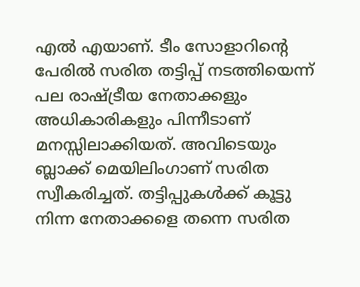എല്‍ എയാണ്. ടീം സോളാറിന്റെ പേരില്‍ സരിത തട്ടിപ്പ് നടത്തിയെന്ന് പല രാഷ്ട്രീയ നേതാക്കളും അധികാരികളും പിന്നീടാണ് മനസ്സിലാക്കിയത്. അവിടെയും ബ്ലാക്ക് മെയിലിംഗാണ് സരിത സ്വീകരിച്ചത്. തട്ടിപ്പുകള്‍ക്ക് കൂട്ടു നിന്ന നേതാക്കളെ തന്നെ സരിത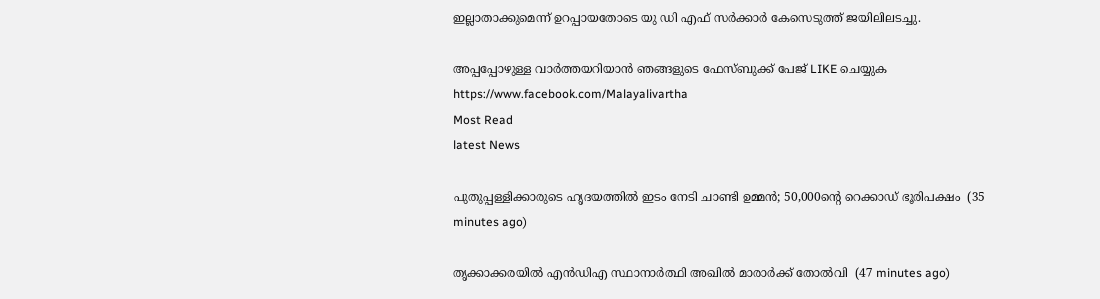ഇല്ലാതാക്കുമെന്ന് ഉറപ്പായതോടെ യു ഡി എഫ് സര്‍ക്കാര്‍ കേസെടുത്ത് ജയിലിലടച്ചു.

അപ്പപ്പോഴുള്ള വാര്‍ത്തയറിയാന്‍ ഞങ്ങളുടെ ഫേസ്‌ബുക്ക്‌ പേജ് LIKE ചെയ്യുക
https://www.facebook.com/Malayalivartha
Most Read
latest News

പുതുപ്പള്ളിക്കാരുടെ ഹൃദയത്തില്‍ ഇടം നേടി ചാണ്ടി ഉമ്മന്‍; 50,000ന്റെ റെക്കാഡ് ഭൂരിപക്ഷം  (35 minutes ago)

തൃക്കാക്കരയില്‍ എന്‍ഡിഎ സ്ഥാനാര്‍ത്ഥി അഖില്‍ മാരാര്‍ക്ക് തോല്‍വി  (47 minutes ago)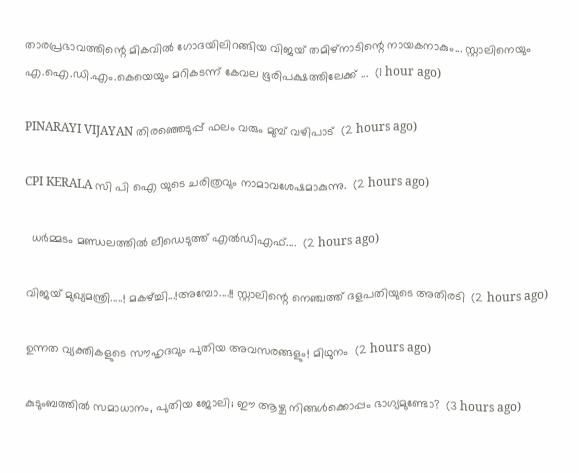താരപ്രഭാവത്തിന്റെ മികവിൽ ഗോദയിലിറങ്ങിയ വിജയ് തമിഴ്നാടിന്റെ നായകനാകും... സ്റ്റാലിനെയും എ.ഐ.ഡി.എം.കെയെയും മറികടന്ന് കേവല ഭൂരിപക്ഷത്തിലേക്ക് ...  (1 hour ago)

PINARAYI VIJAYAN തിരഞ്ഞെടുപ്പ് ഫലം വരും മുമ്പ് വഴിപാട്  (2 hours ago)

CPI KERALA സി പി ഐ യുടെ ചരിത്രവും നാമാവശേഷമാകുന്നു.  (2 hours ago)

  ധർമ്മടം മണ്ഡലത്തിൽ ലീഡെടുത്ത് എൽഡിഎഫ്....  (2 hours ago)

വിജയ് മുഖ്യമന്ത്രി.....! മകഴ്ച്ചി...!അമ്പോ....!! സ്റ്റാലിന്റെ നെഞ്ചത്ത് ദളപതിയുടെ അതിരടി  (2 hours ago)

ഉന്നത വ്യക്തികളുടെ സൗഹൃദവും പുതിയ അവസരങ്ങളും! മിഥുനം  (2 hours ago)

കുടുംബത്തിൽ സമാധാനം, പുതിയ ജോലി; ഈ ആഴ്ച നിങ്ങൾക്കൊപ്പം ഭാഗ്യമുണ്ടോ?  (3 hours ago)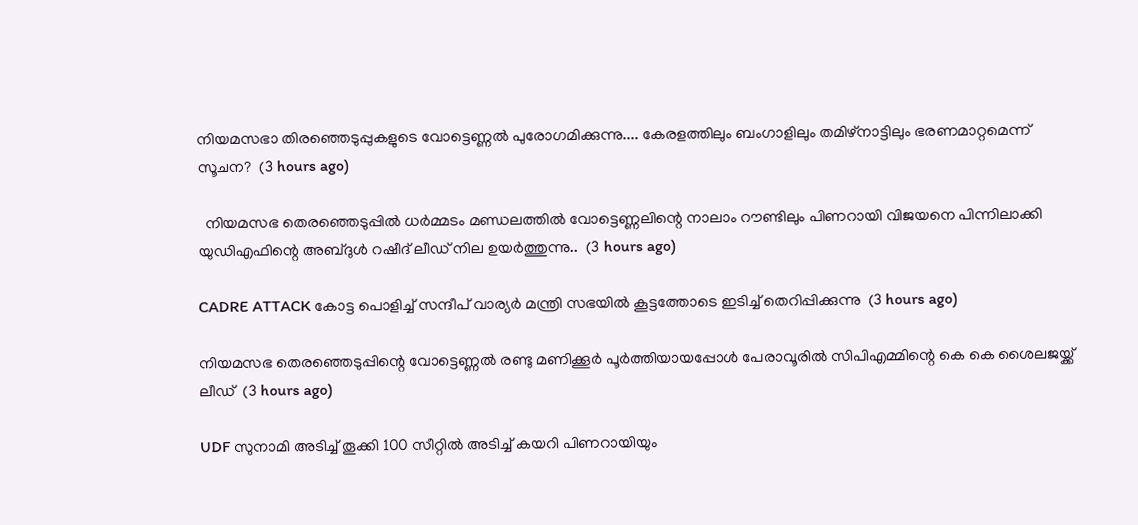നിയമസഭാ തിരഞ്ഞെടുപ്പുകളുടെ വോട്ടെണ്ണൽ പുരോഗമിക്കുന്നു.... കേരളത്തിലും ബംഗാളിലും തമിഴ്നാട്ടിലും ഭരണമാറ്റമെന്ന് സൂചന?  (3 hours ago)

  നിയമസഭ തെരഞ്ഞെടുപ്പിൽ ധർമ്മടം മണ്ഡലത്തിൽ വോട്ടെണ്ണലിന്റെ നാലാം റൗണ്ടിലും പിണറായി വിജയനെ പിന്നിലാക്കി യുഡിഎഫിന്റെ അബ്ദുൾ റഷീദ് ലീഡ് നില ഉയർത്തുന്നു..  (3 hours ago)

CADRE ATTACK കോട്ട പൊളിച്ച് സന്ദീപ് വാര്യർ മന്ത്രി സഭയിൽ കൂട്ടത്തോടെ ഇടിച്ച് തെറിപ്പിക്കുന്നു  (3 hours ago)

നിയമസഭ തെരഞ്ഞെടുപ്പിന്റെ വോട്ടെണ്ണല്‍ രണ്ടു മണിക്കൂര്‍ പൂര്‍ത്തിയായപ്പോള്‍ പേരാവൂരില്‍ സിപിഎമ്മിന്റെ കെ കെ ശൈലജയ്ക്ക് ലീഡ്  (3 hours ago)

UDF സുനാമി അടിച്ച് തൂക്കി 100 സീറ്റിൽ അടിച്ച് കയറി പിണറായിയും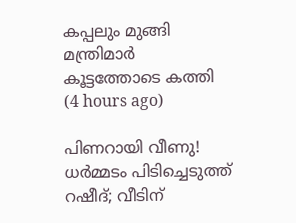കപ്പലും മുങ്ങി മന്ത്രിമാർ കൂട്ടത്തോടെ കത്തി  (4 hours ago)

പിണറായി വീണു! ധർമ്മടം പിടിച്ചെടുത്ത് റഷീദ്; വീടിന്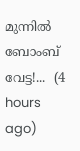മുന്നിൽ ബോംബ് വേട്ട!...  (4 hours ago)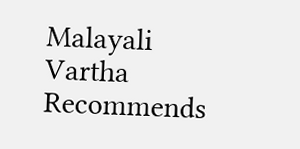Malayali Vartha Recommends